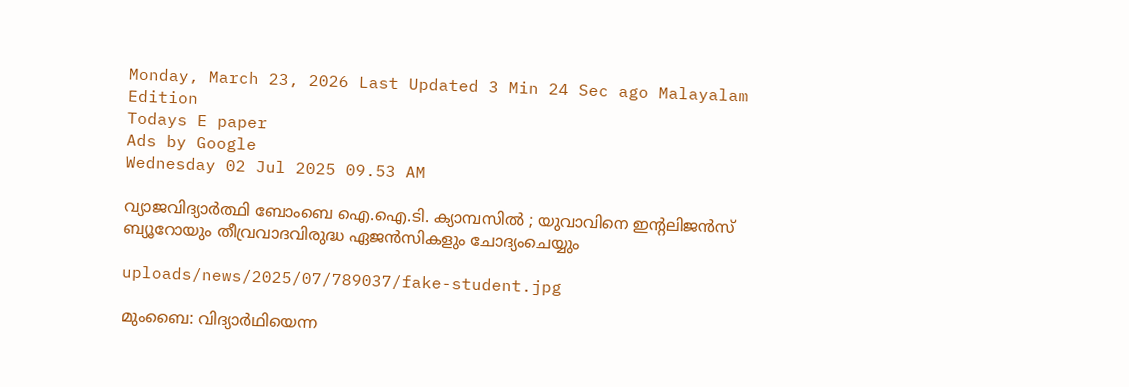Monday, March 23, 2026 Last Updated 3 Min 24 Sec ago Malayalam Edition
Todays E paper
Ads by Google
Wednesday 02 Jul 2025 09.53 AM

വ്യാജവിദ്യാര്‍ത്ഥി ബോംബെ ഐ.ഐ.ടി. ക്യാമ്പസില്‍ ; യുവാവിനെ ഇന്റലിജന്‍സ് ബ്യൂറോയും തീവ്രവാദവിരുദ്ധ ഏജന്‍സികളും ചോദ്യംചെയ്യും

uploads/news/2025/07/789037/fake-student.jpg

മുംബൈ: വിദ്യാര്‍ഥിയെന്ന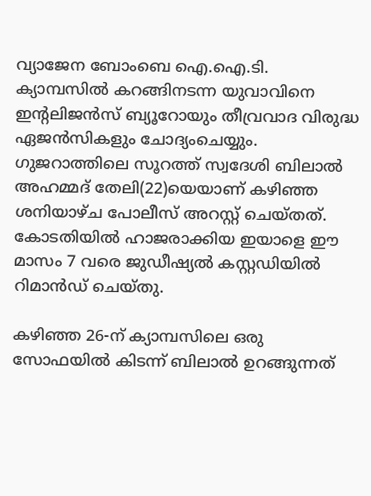വ്യാജേന ബോംബെ ഐ.ഐ.ടി. ക്യാമ്പസില്‍ കറങ്ങിനടന്ന യുവാവിനെ ഇന്റലിജന്‍സ് ബ്യൂറോയും തീവ്രവാദ വിരുദ്ധ ഏജന്‍സികളും ചോദ്യംചെയ്യും. ഗുജറാത്തിലെ സൂറത്ത് സ്വദേശി ബിലാല്‍ അഹമ്മദ് തേലി(22)യെയാണ് കഴിഞ്ഞ ശനിയാഴ്ച പോലീസ് അറസ്റ്റ് ചെയ്തത്. കോടതിയില്‍ ഹാജരാക്കിയ ഇയാളെ ഈ മാസം 7 വരെ ജുഡീഷ്യല്‍ കസ്റ്റഡിയില്‍ റിമാന്‍ഡ് ചെയ്തു.

കഴിഞ്ഞ 26-ന് ക്യാമ്പസിലെ ഒരു സോഫയില്‍ കിടന്ന് ബിലാല്‍ ഉറങ്ങുന്നത്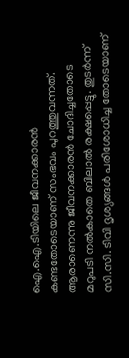ഐ.ഐ.ടിയിലെ ജീവനക്കാരന്‍ കണ്ടതോടെയാണ് സംഭവം പുറത്തുവന്നത്. ആരാണെന്നു ജീവനക്കാരന്‍ ചോദിച്ചതോടെ മറുപടി നല്‍കാതെ ബിലാല്‍ രക്ഷപ്പെട്ടു. തുടര്‍ന്ന് സി.സി. ടിവി ദൃശ്യങ്ങള്‍ പരിശോധിച്ച തോടെയാണ്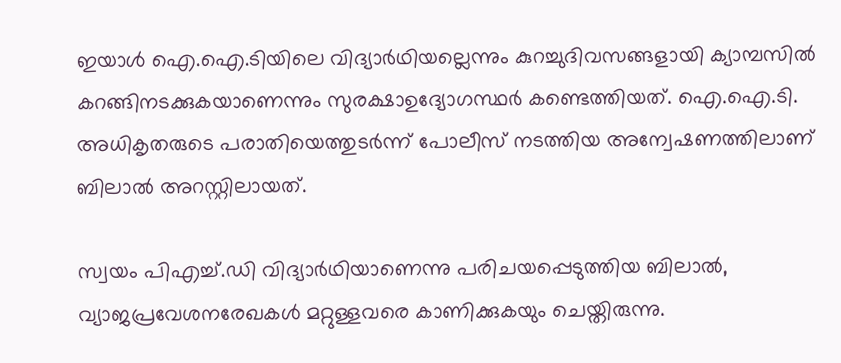ഇയാള്‍ ഐ.ഐ.ടിയിലെ വിദ്യാര്‍ഥിയല്ലെന്നും കുറച്ചുദിവസങ്ങളായി ക്യാമ്പസില്‍ കറങ്ങിനടക്കുകയാണെന്നും സുരക്ഷാഉദ്യോഗസ്ഥര്‍ കണ്ടെത്തിയത്. ഐ.ഐ.ടി. അധികൃതരുടെ പരാതിയെത്തുടര്‍ന്ന് പോലീസ് നടത്തിയ അന്വേഷണത്തിലാണ് ബിലാല്‍ അറസ്റ്റിലായത്.

സ്വയം പിഎച്ച്.ഡി വിദ്യാര്‍ഥിയാണെന്നു പരിചയപ്പെടുത്തിയ ബിലാല്‍, വ്യാജപ്രവേശനരേഖകള്‍ മറ്റുള്ളവരെ കാണിക്കുകയും ചെയ്തിരുന്നു.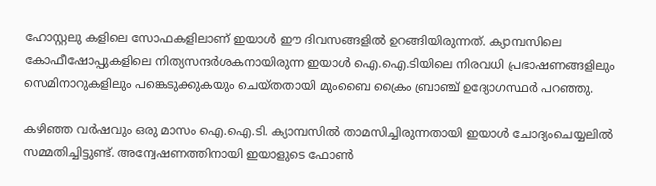ഹോസ്റ്റലു കളിലെ സോഫകളിലാണ് ഇയാള്‍ ഈ ദിവസങ്ങളില്‍ ഉറങ്ങിയിരുന്നത്. ക്യാമ്പസിലെ കോഫീഷോപ്പുകളിലെ നിത്യസന്ദര്‍ശകനായിരുന്ന ഇയാള്‍ ഐ.ഐ.ടിയിലെ നിരവധി പ്രഭാഷണങ്ങളിലും സെമിനാറുകളിലും പങ്കെടുക്കുകയും ചെയ്തതായി മുംബൈ ക്രൈം ബ്രാഞ്ച് ഉദ്യോഗസ്ഥര്‍ പറഞ്ഞു.

കഴിഞ്ഞ വര്‍ഷവും ഒരു മാസം ഐ.ഐ.ടി. ക്യാമ്പസില്‍ താമസിച്ചിരുന്നതായി ഇയാള്‍ ചോദ്യംചെയ്യലില്‍ സമ്മതിച്ചിട്ടുണ്ട്. അന്വേഷണത്തിനായി ഇയാളുടെ ഫോണ്‍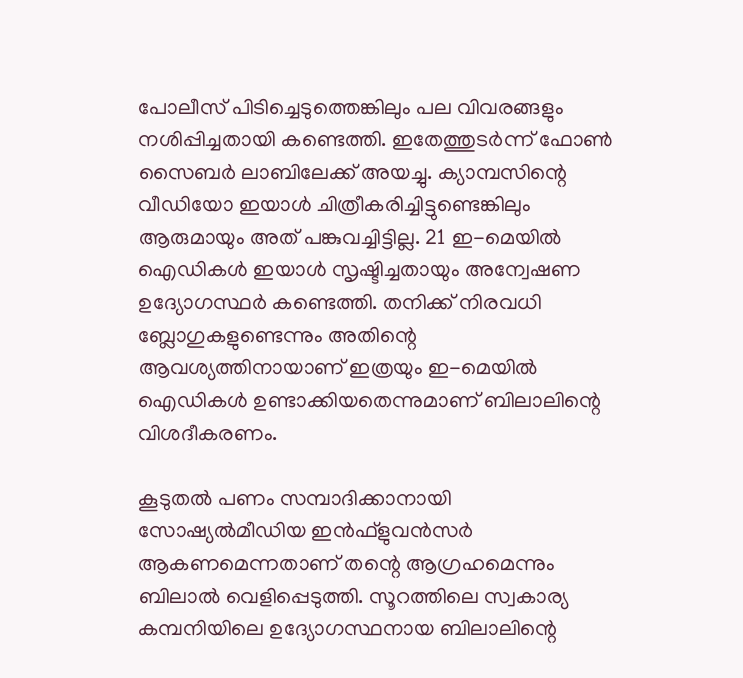പോലീസ് പിടിച്ചെടുത്തെങ്കിലും പല വിവരങ്ങളും നശിപ്പിച്ചതായി കണ്ടെത്തി. ഇതേത്തുടര്‍ന്ന് ഫോണ്‍ സൈബര്‍ ലാബിലേക്ക് അയച്ചു. ക്യാമ്പസിന്റെ വീഡിയോ ഇയാള്‍ ചിത്രീകരിച്ചിട്ടുണ്ടെങ്കിലും ആരുമായും അത് പങ്കുവച്ചിട്ടില്ല. 21 ഇ-മെയില്‍ ഐഡികള്‍ ഇയാള്‍ സൃഷ്ടിച്ചതായും അന്വേഷണ ഉദ്യോഗസ്ഥര്‍ കണ്ടെത്തി. തനിക്ക് നിരവധി ബ്ലോഗുകളുണ്ടെന്നും അതിന്റെ ആവശ്യത്തിനായാണ് ഇത്രയും ഇ-മെയില്‍ ഐഡികള്‍ ഉണ്ടാക്കിയതെന്നുമാണ് ബിലാലിന്റെ വിശദീകരണം.

കൂടുതല്‍ പണം സമ്പാദിക്കാനായി സോഷ്യല്‍മീഡിയ ഇന്‍ഫ്‌ളുവന്‍സര്‍ ആകണമെന്നതാണ് തന്റെ ആഗ്രഹമെന്നും ബിലാല്‍ വെളിപ്പെടുത്തി. സൂറത്തിലെ സ്വകാര്യ കമ്പനിയിലെ ഉദ്യോഗസ്ഥനായ ബിലാലിന്റെ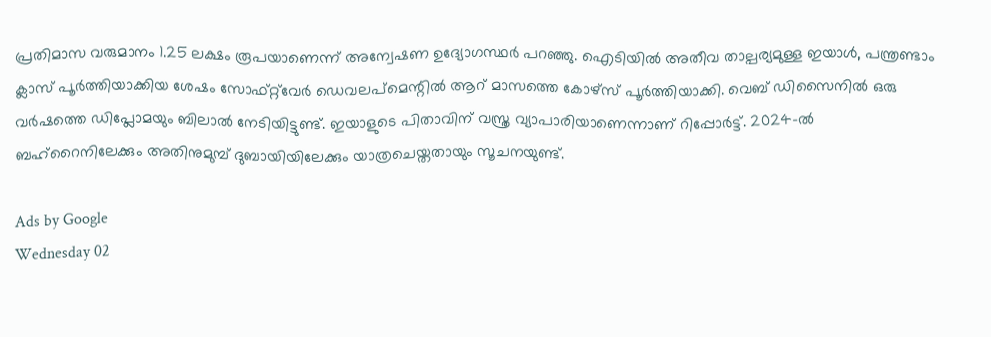പ്രതിമാസ വരുമാനം 1.25 ലക്ഷം രൂപയാണെന്ന് അന്വേഷണ ഉദ്യോഗസ്ഥര്‍ പറഞ്ഞു. ഐടിയില്‍ അതീവ താല്പര്യമുള്ള ഇയാള്‍, പന്ത്രണ്ടാം ക്ലാസ് പൂര്‍ത്തിയാക്കിയ ശേഷം സോഫ്റ്റ്‌വേര്‍ ഡെവലപ്‌മെന്റില്‍ ആറ് മാസത്തെ കോഴ്‌സ് പൂര്‍ത്തിയാക്കി. വെബ് ഡിസൈനില്‍ ഒരു വര്‍ഷത്തെ ഡിപ്ലോമയും ബിലാല്‍ നേടിയിട്ടുണ്ട്. ഇയാളുടെ പിതാവിന് വസ്ത്ര വ്യാപാരിയാണെന്നാണ് റിപ്പോര്‍ട്ട്. 2024-ല്‍ ബഹ്‌റൈനിലേക്കും അതിനുമുമ്പ് ദുബായിയിലേക്കും യാത്രചെയ്തതായും സൂചനയുണ്ട്.

Ads by Google
Wednesday 02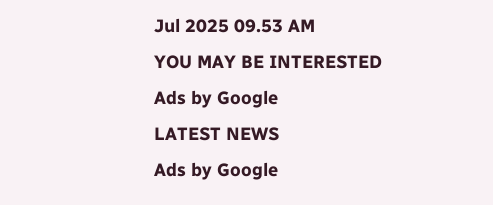Jul 2025 09.53 AM
YOU MAY BE INTERESTED
Ads by Google
LATEST NEWS
Ads by Google